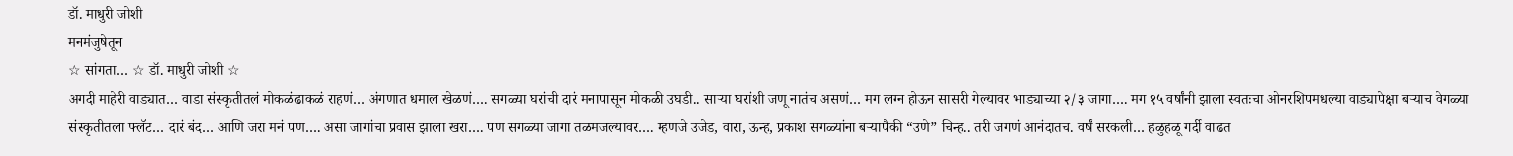डॉ. माधुरी जोशी
मनमंजुषेतून
☆ सांगता… ☆ डॉ. माधुरी जोशी ☆
अगदी माहेरी वाड्यात… वाडा संस्कृतीतलं मोकळंढाकळं राहणं… अंगणात धमाल खेळणं…. सगळ्या घरांची दारं मनापासून मोकळी उघडी.. साऱ्या घरांशी जणू नातंच असणं… मग लग्न होऊन सासरी गेल्यावर भाड्याच्या २/३ जागा…. मग १५ वर्षांनी झाला स्वतःचा ओनरशिपमधल्या वाड्यापेक्षा बऱ्याच वेगळ्या संस्कृतीतला फ्लॅट… दारं बंद… आणि जरा मनं पण…. असा जागांचा प्रवास झाला खरा…. पण सगळ्या जागा तळमजल्यावर…. म्हणजे उजेड, वारा, ऊन्ह, प्रकाश सगळ्यांना बऱ्यापैकी “उणे” चिन्ह.. तरी जगणं आनंदातच. वर्षं सरकली… हळुहळू गर्दी वाढत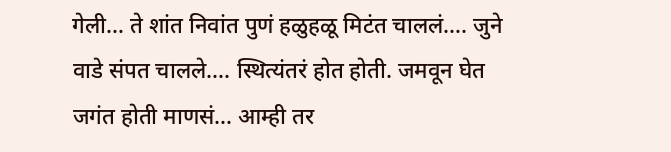गेली… ते शांत निवांत पुणं हळुहळू मिटंत चाललं…. जुने वाडे संपत चालले…. स्थित्यंतरं होत होती. जमवून घेत जगंत होती माणसं… आम्ही तर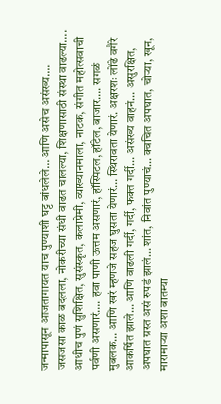जन्मापासून आजतागायत याच पुण्याशी घट्ट बांधलेले… आणि असेच असंख्य…. जसजसा काळ बदलला, नोकरीच्या संधी वाढत चालल्या, शिक्षणासाठी संस्था वाढल्या…. आधीच पुणं सुशिक्षित, सुसंस्कृत, कलाप्रेमी, व्याख्यानमाला, नाटक, संगीत महोत्सवाची पर्वणी असणारं…. हवा पाणी ऊत्तम असणारं, हॉस्पिटल, हॉटेल, बाजार…. सगळं मुबलक… आणि खरं म्हणजे सहज घुसता येणारं… स्थिरावता येणारं. अक्षरशः लोंढे वगैरे आकर्षित झाले… आणि वाढली गर्दी, गर्दी, फक्त गर्दी… असंख्य वाहनं… असुरक्षित, अपघात ग्रस्त असं रुपडं झालं… शांत, निवांत पुण्याचं… क्वचित अपघात, चोऱ्या, खून, मारामाऱ्या अशा बातम्या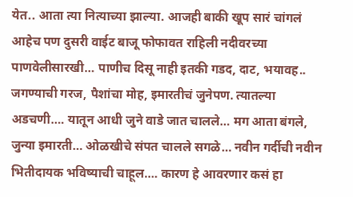येत.. आता त्या नित्याच्या झाल्या. आजही बाकी खूप सारं चांगलं आहेच पण दुसरी वाईट बाजू फोफावत राहिली नदीवरच्या पाणवेलीसारखी… पाणीच दिसू नाही इतकी गडद, दाट, भयावह..
जगण्याची गरज, पैशांचा मोह, इमारतीचं जुनेपण. त्यातल्या अडचणी…. यातून आधी जुने वाडे जात चालले… मग आता बंगले, जुन्या इमारती… ओळखीचे संपत चालले सगळे… नवीन गर्दीची नवीन भितीदायक भविष्याची चाहूल…. कारण हे आवरणार कसं हा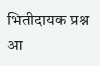भितीदायक प्रश्न आ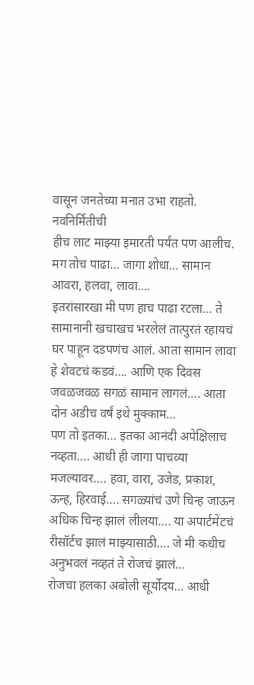वासून जनतेच्या मनात उभा राहतो. नवनिर्मितीची
हीच लाट माझ्या इमारती पर्यंत पण आलीच. मग तोच पाढा… जागा शोधा… सामान आवरा, हलवा, लावा….
इतरांसारखा मी पण हाच पाढा रटला… ते सामानानी खचाखच भरलेलं तात्पुरतं रहायचं घर पाहून दडपणंच आलं. आता सामान लावा हे शेवटचं कडवं…. आणि एक दिवस जवळजवळ सगळं सामान लागलं…. आता दोन अडीच वर्षं इथे मुक्काम…
पण तो इतका… इतका आनंदी अपेक्षिलाच नव्हता…. आधी ही जागा पाचव्या मजल्यावर…. हवा, वारा, उजेड, प्रकाश, ऊन्ह, हिरवाई…. सगळ्यांचं उणे चिन्ह जाऊन अधिक चिन्ह झालं लीलया…. या अपार्टमेंटचं रीसॉर्टच झालं माझ्यासाठी…. जे मी कधीच अनुभवलं नव्हतं ते रोजचं झालं…
रोजचा हलका अबोली सूर्योदय… आधी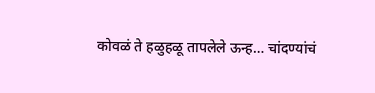कोवळं ते हळुहळू तापलेले ऊन्ह… चांदण्यांचं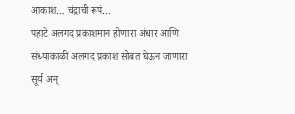आकाश… चंद्राची रूपं…
पहाटे अलगद प्रकाशमान होणारा अंधार आणि संध्याकाळी अलगद प्रकाश सोबत घेऊन जाणारा सूर्य अन्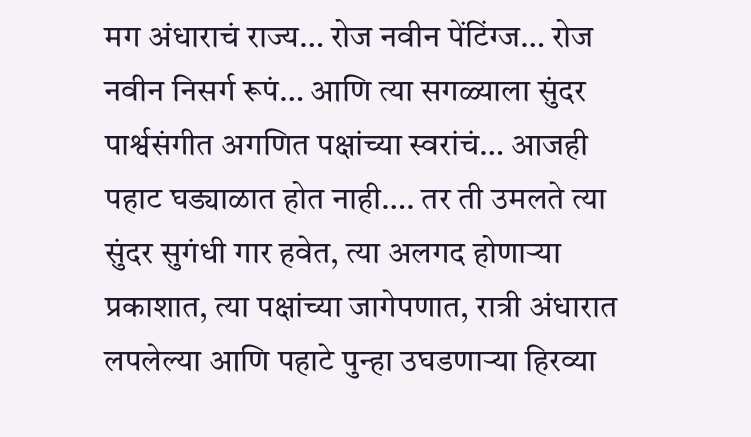मग अंधाराचं राज्य… रोज नवीन पेंटिंग्ज… रोज नवीन निसर्ग रूपं… आणि त्या सगळ्याला सुंदर पार्श्वसंगीत अगणित पक्षांच्या स्वरांचं… आजही पहाट घड्याळात होत नाही…. तर ती उमलते त्या सुंदर सुगंधी गार हवेत, त्या अलगद होणाऱ्या प्रकाशात, त्या पक्षांच्या जागेपणात, रात्री अंधारात लपलेल्या आणि पहाटे पुन्हा उघडणाऱ्या हिरव्या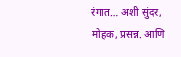रंगात… अशी सुंदर, मोहक, प्रसन्न. आणि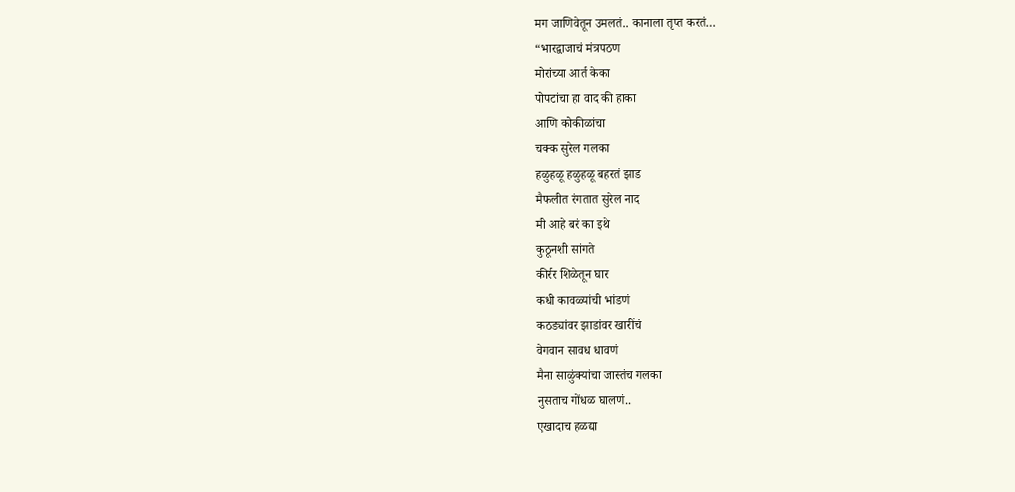मग जाणिवेतून उमलतं.. कानाला तृप्त करतं…
“भारद्वाजाचं मंत्रपठण
मोरांच्या आर्त केका
पोपटांचा हा वाद की हाका
आणि कोकीळांचा
चक्क सुरेल गलका
हळुहळू हळुहळू बहरतं झाड
मैफलीत रंगतात सुरेल नाद
मी आहे बरं का इथे
कुठूनशी सांगते
कीर्रर शिळेतून घार
कधी कावळ्यांची भांडणं
कठड्यांवर झाडांवर खारींचं
वेगवान सावध धावणं
मैना साळुंक्यांचा जास्तंच गलका
नुसताच गोंधळ घालणं..
एखादाच हळद्या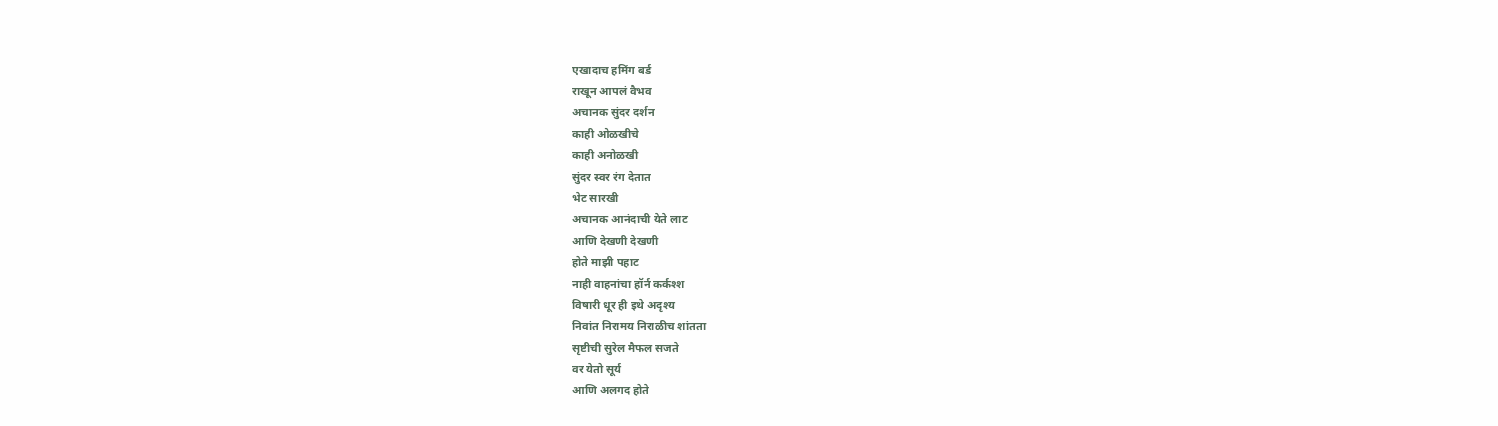एखादाच हमिंग बर्ड
राखून आपलं वैभव
अचानक सुंदर दर्शन
काही ओळखीचे
काही अनोळखी
सुंदर स्वर रंग देतात
भेट सारखी
अचानक आनंदाची येते लाट
आणि देखणी देखणी
होते माझी पहाट
नाही वाहनांचा हॉर्न कर्कश्श
विषारी धूर ही इथे अदृश्य
निवांत निरामय निराळीच शांतता
सृष्टीची सुरेल मैफल सजते
वर येतो सूर्य
आणि अलगद होते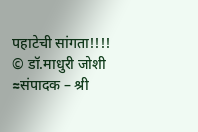पहाटेची सांगता!!!!
© डॉ.माधुरी जोशी
≈संपादक – श्री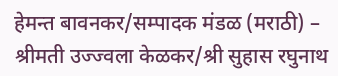हेमन्त बावनकर/सम्पादक मंडळ (मराठी) – श्रीमती उज्ज्वला केळकर/श्री सुहास रघुनाथ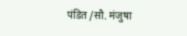पंडित /सौ. मंजुषा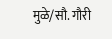मुळे/सौ. गौरी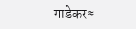गाडेकर≈